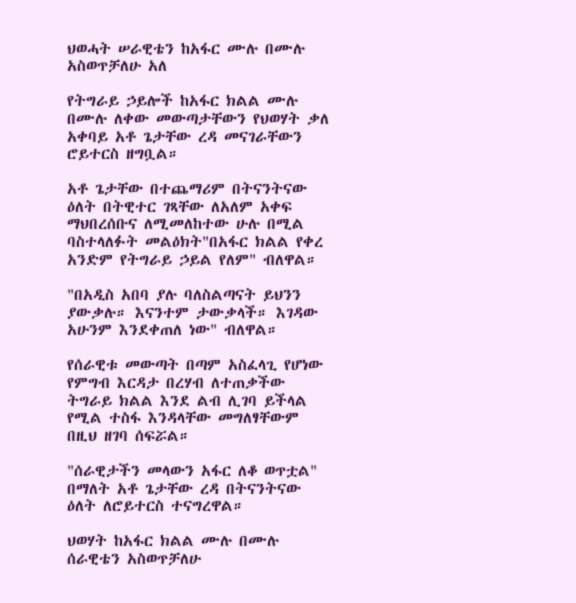ህወሓት ሠራዊቴን ከአፋር ሙሉ በሙሉ አስወጥቻለሁ አለ

የትግራይ ኃይሎች ከአፋር ክልል ሙሉ በሙሉ ለቀው መውጣታቸውን የህወሃት ቃለ አቀባይ አቶ ጌታቸው ረዳ መናገራቸውን ሮይተርስ ዘግቧል።

አቶ ጌታቸው በተጨማሪም በትናንትናው ዕለት በትዊተር ገጻቸው ለአለም አቀፍ ማህበረሰቡና ለሚመለከተው ሁሉ በሚል ባስተላለፉት መልዕክት"በአፋር ክልል የቀረ አንድም የትግራይ ኃይል የለም" ብለዋል።

"በአዲስ አበባ ያሉ ባለስልጣናት ይህንን ያውቃሉ። እናንተም ታውቃላች። እገዳው አሁንም እንደቀጠለ ነው" ብለዋል።

የሰራዊቱ መውጣት በጣም አስፈላጊ የሆነው የምግብ እርዳታ በረሃብ ለተጠቃችው ትግራይ ክልል እንደ ልብ ሊገባ ይችላል የሚል ተስፋ እንዳላቸው መግለፃቸውም በዚህ ዘገባ ሰፍሯል።

"ሰራዊታችን መላውን አፋር ለቆ ወጥቷል" በማለት አቶ ጌታቸው ረዳ በትናንትናው ዕለት ለሮይተርስ ተናግረዋል።

ህወሃት ከአፋር ክልል ሙሉ በሙሉ ሰራዊቴን አስወጥቻለሁ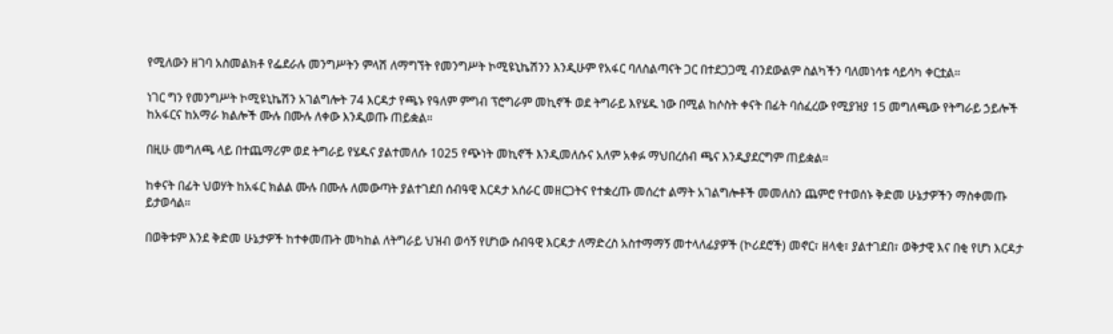የሚለውን ዘገባ አስመልክቶ የፌደራሉ መንግሥትን ምላሽ ለማግኘት የመንግሥት ኮሚዩኒኬሽንን እንዲሁም የአፋር ባለስልጣናት ጋር በተደጋጋሚ ብንደውልም ስልካችን ባለመነሳቱ ሳይሳካ ቀርቷል።

ነገር ግን የመንግሥት ኮሚዩኒኬሽን አገልግሎት 74 እርዳታ የጫኑ የዓለም ምግብ ፕሮግራም መኪኖች ወደ ትግራይ እየሄዱ ነው በሚል ከሶስት ቀናት በፊት ባሰፈረው የሚያዝያ 15 መግለጫው የትግራይ ኃይሎች ከአፋርና ከአማራ ክልሎች ሙሉ በሙሉ ለቀው እንዲወጡ ጠይቋል።

በዚሁ መግለጫ ላይ በተጨማሪም ወደ ትግራይ የሄዱና ያልተመለሱ 1025 የጭነት መኪኖች እንዲመለሱና አለም አቀፉ ማህበረሰብ ጫና እንዲያደርግም ጠይቋል።

ከቀናት በፊት ህወሃት ከአፋር ክልል ሙሉ በሙሉ ለመውጣት ያልተገደበ ሰብዓዊ እርዳታ አሰራር መዘርጋትና የተቋረጡ መሰረተ ልማት አገልግሎቶች መመለስን ጨምሮ የተወሰኑ ቅድመ ሁኔታዎችን ማስቀመጡ ይታወሳል።

በወቅቱም እንደ ቅድመ ሁኔታዎች ከተቀመጡት መካከል ለትግራይ ህዝብ ወሳኝ የሆነው ሰብዓዊ እርዳታ ለማድረስ አስተማማኝ መተላለፊያዎች (ኮሪደሮች) መኖር፣ ዘላቂ፣ ያልተገደበ፣ ወቅታዊ እና በቂ የሆነ እርዳታ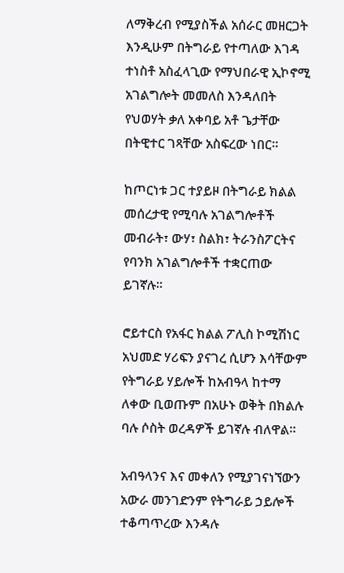ለማቅረብ የሚያስችል አሰራር መዘርጋት እንዲሁም በትግራይ የተጣለው እገዳ ተነስቶ አስፈላጊው የማህበራዊ ኢኮኖሚ አገልግሎት መመለስ እንዳለበት የህወሃት ቃለ አቀባይ አቶ ጌታቸው በትዊተር ገጻቸው አስፍረው ነበር።

ከጦርነቱ ጋር ተያይዞ በትግራይ ክልል መሰረታዊ የሚባሉ አገልግሎቶች መብራት፣ ውሃ፣ ስልክ፣ ትራንስፖርትና የባንክ አገልግሎቶች ተቋርጠው ይገኛሉ።

ሮይተርስ የአፋር ክልል ፖሊስ ኮሚሽነር አህመድ ሃሪፍን ያናገረ ሲሆን እሳቸውም የትግራይ ሃይሎች ከአብዓላ ከተማ ለቀው ቢወጡም በአሁኑ ወቅት በክልሉ ባሉ ሶስት ወረዳዎች ይገኛሉ ብለዋል።

አብዓላንና እና መቀለን የሚያገናነኘውን አውራ መንገድንም የትግራይ ኃይሎች ተቆጣጥረው እንዳሉ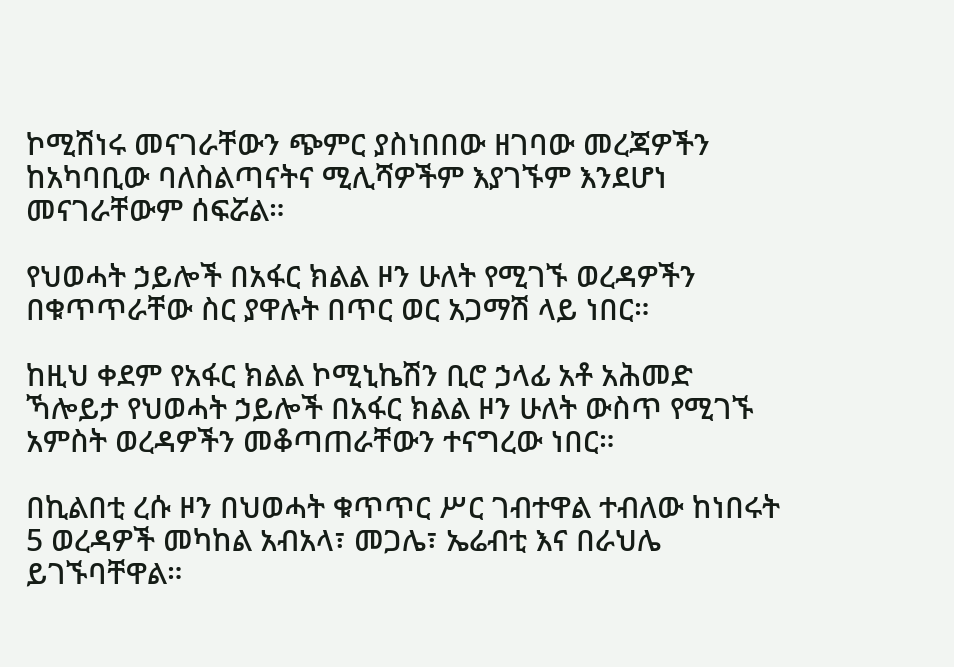ኮሚሽነሩ መናገራቸውን ጭምር ያስነበበው ዘገባው መረጃዎችን ከአካባቢው ባለስልጣናትና ሚሊሻዎችም እያገኙም እንደሆነ መናገራቸውም ሰፍሯል።

የህወሓት ኃይሎች በአፋር ክልል ዞን ሁለት የሚገኙ ወረዳዎችን በቁጥጥራቸው ስር ያዋሉት በጥር ወር አጋማሽ ላይ ነበር።

ከዚህ ቀደም የአፋር ክልል ኮሚኒኬሽን ቢሮ ኃላፊ አቶ አሕመድ ኻሎይታ የህወሓት ኃይሎች በአፋር ክልል ዞን ሁለት ውስጥ የሚገኙ አምስት ወረዳዎችን መቆጣጠራቸውን ተናግረው ነበር።

በኪልበቲ ረሱ ዞን በህወሓት ቁጥጥር ሥር ገብተዋል ተብለው ከነበሩት 5 ወረዳዎች መካከል አብአላ፣ መጋሌ፣ ኤሬብቲ እና በራህሌ ይገኙባቸዋል።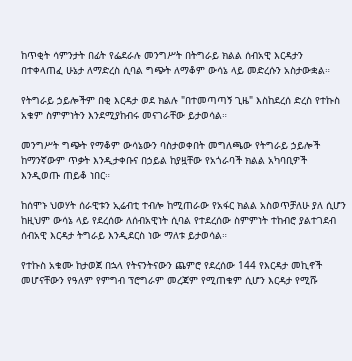ከጥቂት ሳምንታት በፊት የፌደራሉ መንግሥት በትግራይ ክልል ሰብአዊ እርዳታን በተቀላጠፈ ሁኔታ ለማድረስ ሲባል ግጭት ለማቆም ውሳኔ ላይ መድረሱን አስታውቋል።

የትግራይ ኃይሎችም በቂ እርዳታ ወደ ክልሉ "በተመጣጣኝ ጊዜ" እስከደረሰ ድረስ የተኩስ አቁም ስምምነትን እንደሚያከብሩ መናገራቸው ይታወሳል።

መንግሥት ግጭት የማቆም ውሳኔውን ባስታወቀበት መግለጫው የትግራይ ኃይሎች ከማንኛውም ጥቃት እንዲታቀቡና በኃይል ከያዟቸው የአጎራባች ክልል አካባቢዎች እንዲወጡ ጠይቆ ነበር።

ከሰሞኑ ህወሃት ሰራዊቱን ኢሬብቲ ተብሎ ከሚጠራው የአፋር ክልል አስወጥቻለሁ ያለ ሲሆን ከዚህም ውሳኔ ላይ የደረሰው ለሰብአዊነት ሲባል የተደረሰው ስምምነት ተከብሮ ያልተገደብ ሰብአዊ እርዳታ ትግራይ እንዲደርስ ነው ማለቱ ይታወሳል።

የተኩስ አቁሙ ከታወጀ በኋላ የትናንትናውን ጨምሮ የደረሰው 144 የእርዳታ መኪኖች መሆናቸውን የዓለም የምግብ ፕሮግራም መረጃም የሚጠቁም ሲሆን እርዳታ የሚሹ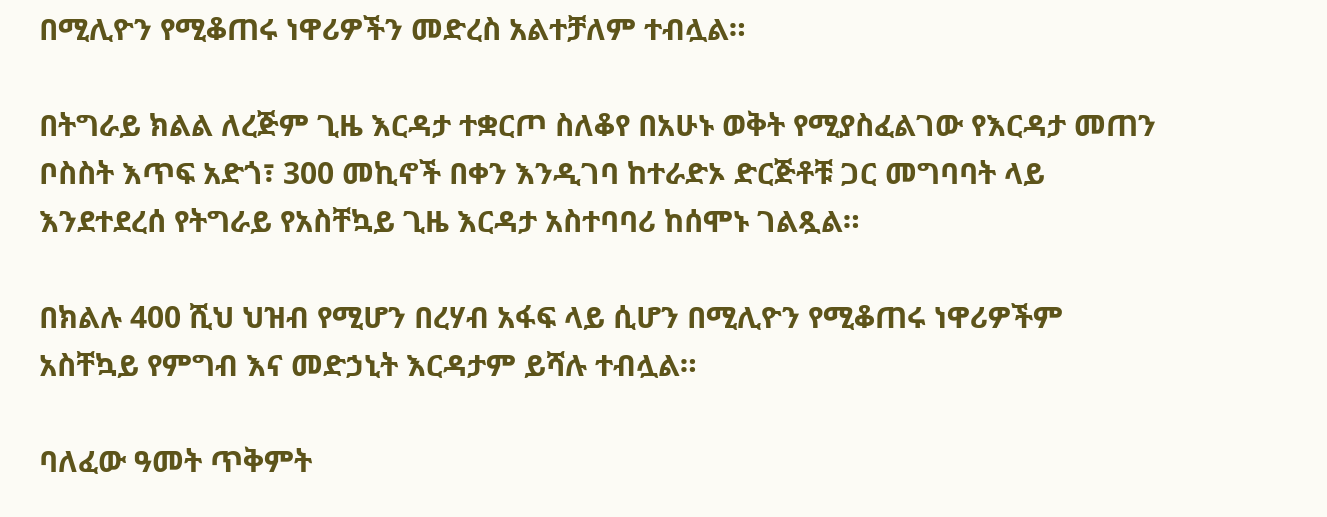በሚሊዮን የሚቆጠሩ ነዋሪዎችን መድረስ አልተቻለም ተብሏል።

በትግራይ ክልል ለረጅም ጊዜ እርዳታ ተቋርጦ ስለቆየ በአሁኑ ወቅት የሚያስፈልገው የእርዳታ መጠን ቦስስት እጥፍ አድጎ፣ 300 መኪኖች በቀን እንዲገባ ከተራድኦ ድርጅቶቹ ጋር መግባባት ላይ እንደተደረሰ የትግራይ የአስቸኳይ ጊዜ እርዳታ አስተባባሪ ከሰሞኑ ገልጿል።

በክልሉ 400 ሺህ ህዝብ የሚሆን በረሃብ አፋፍ ላይ ሲሆን በሚሊዮን የሚቆጠሩ ነዋሪዎችም አስቸኳይ የምግብ እና መድኃኒት እርዳታም ይሻሉ ተብሏል።

ባለፈው ዓመት ጥቅምት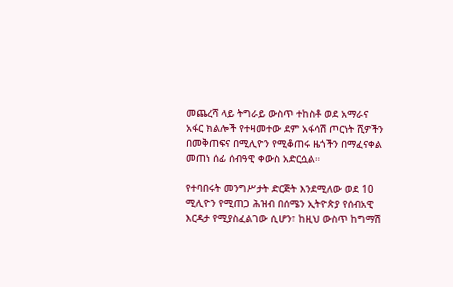መጨረሻ ላይ ትግራይ ውስጥ ተከስቶ ወደ አማራና አፋር ክልሎች የተዛመተው ደም አፋሳሽ ጦርነት ሺዎችን በመቅጠፍና በሚሊዮን የሚቆጠሩ ዜጎችን በማፈናቀል መጠነ ሰፊ ሰብዓዊ ቀውስ አድርሷል።

የተባበሩት መንግሥታት ድርጅት እንደሚለው ወደ 10 ሚሊዮን የሚጠጋ ሕዝብ በሰሜን ኢትዮጵያ የሰብአዊ እርዳታ የሚያስፈልገው ሲሆን፣ ከዚህ ውስጥ ከግማሽ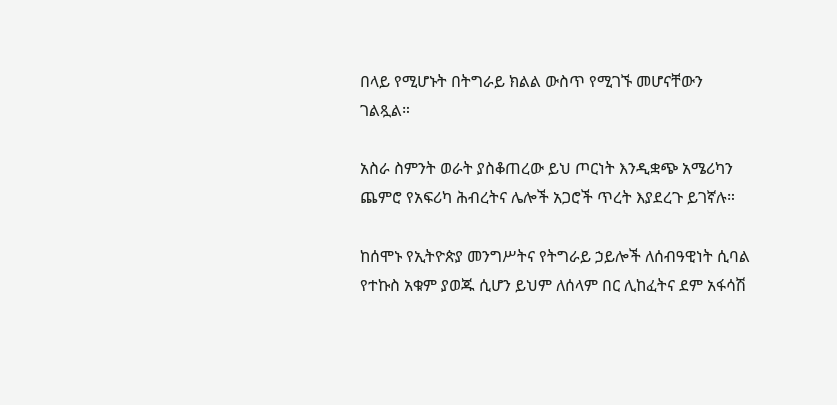በላይ የሚሆኑት በትግራይ ክልል ውስጥ የሚገኙ መሆናቸውን ገልጿል።

አስራ ስምንት ወራት ያስቆጠረው ይህ ጦርነት እንዲቋጭ አሜሪካን ጨምሮ የአፍሪካ ሕብረትና ሌሎች አጋሮች ጥረት እያደረጉ ይገኛሉ።

ከሰሞኑ የኢትዮጵያ መንግሥትና የትግራይ ኃይሎች ለሰብዓዊነት ሲባል የተኩስ አቁም ያወጁ ሲሆን ይህም ለሰላም በር ሊከፈትና ደም አፋሳሽ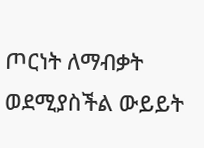ጦርነት ለማብቃት ወደሚያስችል ውይይት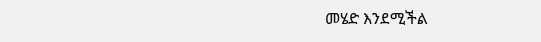መሄድ እንደሚችል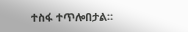ተስፋ ተጥሎበታል።